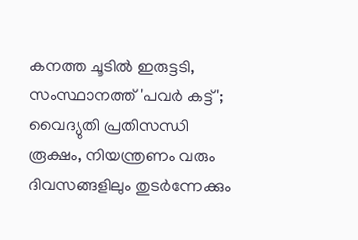കനത്ത ചൂടിൽ ഇരുട്ടടി, സംസ്ഥാനത്ത് 'പവർ കട്ട്'; വൈദ്യുതി പ്രതിസന്ധി രൂക്ഷം, നിയന്ത്രണം വരും ദിവസങ്ങളിലും തുടര്‍ന്നേക്കും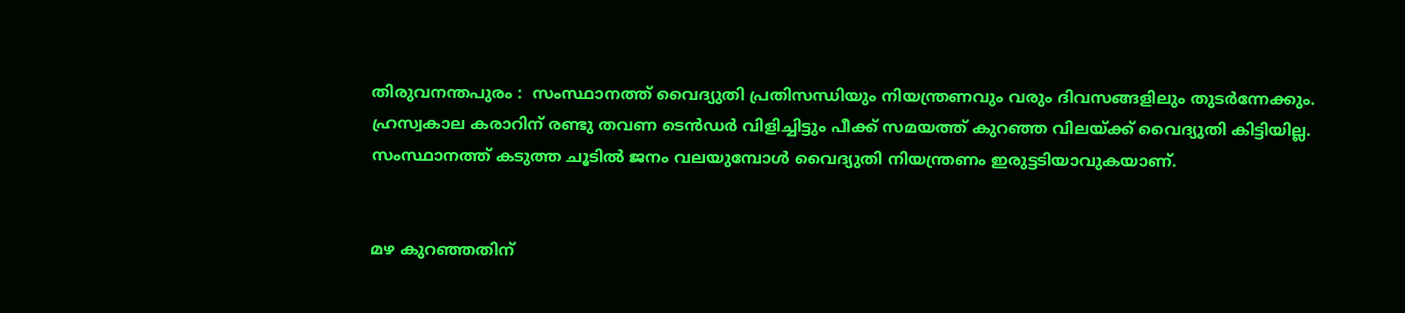തിരുവനന്തപുരം :  സംസ്ഥാനത്ത് വൈദ്യുതി പ്രതിസന്ധിയും നിയന്ത്രണവും വരും ദിവസങ്ങളിലും തുടര്‍ന്നേക്കും. ഹ്രസ്വകാല കരാറിന് രണ്ടു തവണ ടെന്‍ഡര്‍ വിളിച്ചിട്ടും പീക്ക് സമയത്ത് കുറഞ്ഞ വിലയ്ക്ക് വൈദ്യുതി കിട്ടിയില്ല. സംസ്ഥാനത്ത്‌ കടുത്ത ചൂടിൽ ജനം വലയുമ്പോൾ വൈദ്യുതി നിയന്ത്രണം ഇരുട്ടടിയാവുകയാണ്.


മഴ കുറഞ്ഞതിന്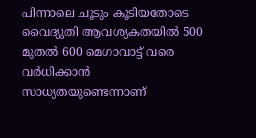പിന്നാലെ ചൂടും കൂടിയതോടെ വൈദ്യുതി ആവശ്യകതയിൽ 500 മുതൽ 600 മെഗാവാട്ട് വരെ വര്‍ധിക്കാൻ സാധ്യതയുണ്ടെന്നാണ്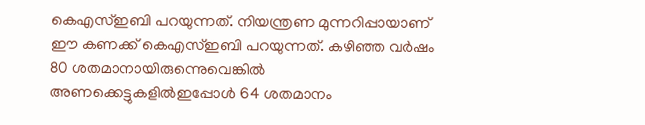കെഎസ്ഇബി പറയുന്നത്. നിയന്ത്രണ മുന്നറിപ്പായാണ് ഈ കണക്ക് കെഎസ്ഇബി പറയുന്നത്. കഴിഞ്ഞ വര്‍ഷം 80 ശതമാനായിരുന്നെുവെങ്കിൽ അണക്കെട്ടുകളിൽഇപ്പോള്‍ 64 ശതമാനം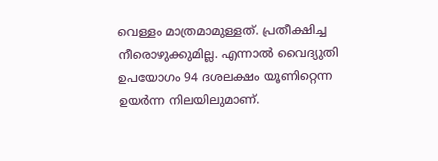വെള്ളം മാത്രമാമുള്ളത്. പ്രതീക്ഷിച്ച നീരൊഴുക്കുമില്ല. എന്നാൽ വൈദ്യുതി ഉപയോഗം 94 ദശലക്ഷം യൂണിറ്റെന്ന ഉയര്‍ന്ന നിലയിലുമാണ്.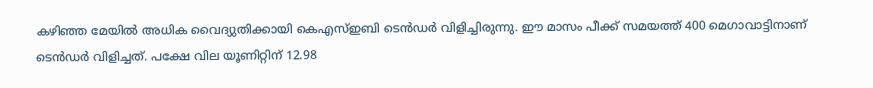കഴിഞ്ഞ മേയിൽ അധിക വൈദ്യുതിക്കായി കെഎസ്ഇബി ടെന്‍ഡര്‍ വിളിച്ചിരുന്നു. ഈ മാസം പീക്ക് സമയത്ത് 400 മെഗാവാട്ടിനാണ് ടെൻഡർ വിളിച്ചത്. പക്ഷേ വില യൂണിറ്റിന് 12.98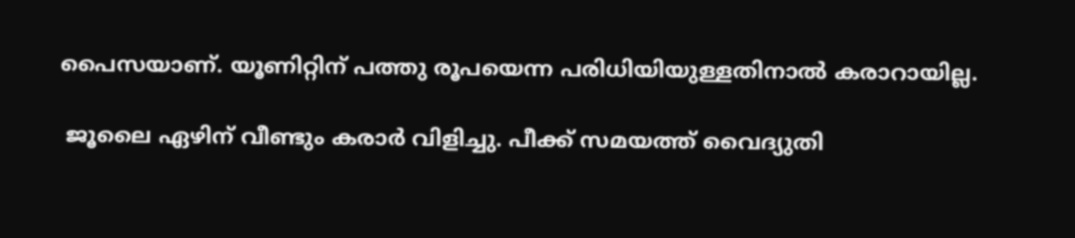പൈസയാണ്. യൂണിറ്റിന് പത്തു രൂപയെന്ന പരിധിയിയുള്ളതിനാൽ കരാറായില്ല.

 ജൂലൈ ഏഴിന് വീണ്ടും കരാര്‍ വിളിച്ചു. പീക്ക് സമയത്ത് വൈദ്യുതി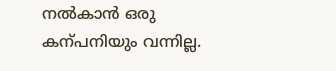നൽകാൻ ഒരു കന്പനിയും വന്നില്ല.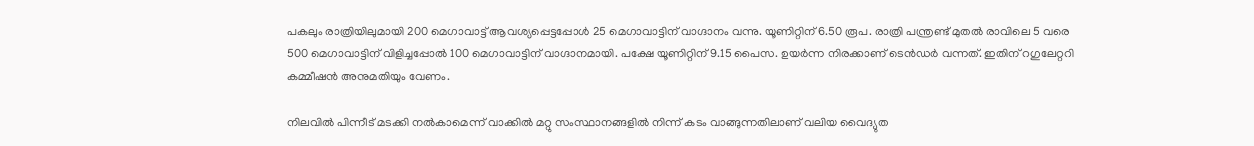പകലും രാത്രിയിലുമായി 200 മെഗാവാട്ട് ആവശ്യപ്പെട്ടപ്പോള്‍ 25 മെഗാവാട്ടിന് വാഗ്ദാനം വന്നു. യൂണിറ്റിന് 6.50 രൂപ. രാത്രി പന്ത്രണ്ട് മുതൽ രാവിലെ 5 വരെ 500 മെഗാവാട്ടിന് വിളിച്ചപ്പോല്‍ 100 മെഗാവാട്ടിന് വാഗ്ദാനമായി. പക്ഷേ യൂണിറ്റിന് 9.15 പൈസ. ഉയര്‍ന്ന നിരക്കാണ് ടെൻഡർ വന്നത്. ഇതിന് റഗുലേറ്ററി കമ്മീഷൻ അനുമതിയും വേണം.

നിലവിൽ പിന്നീട് മടക്കി നൽകാമെന്ന് വാക്കിൽ മറ്റു സംസ്ഥാനങ്ങളിൽ നിന്ന് കടം വാങ്ങുന്നതിലാണ് വലിയ വൈദ്യുത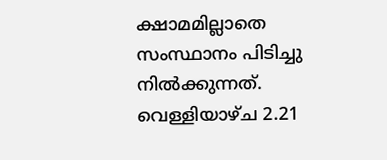ക്ഷാമമില്ലാതെ സംസ്ഥാനം പിടിച്ചു നിൽക്കുന്നത്. വെള്ളിയാഴ്ച 2.21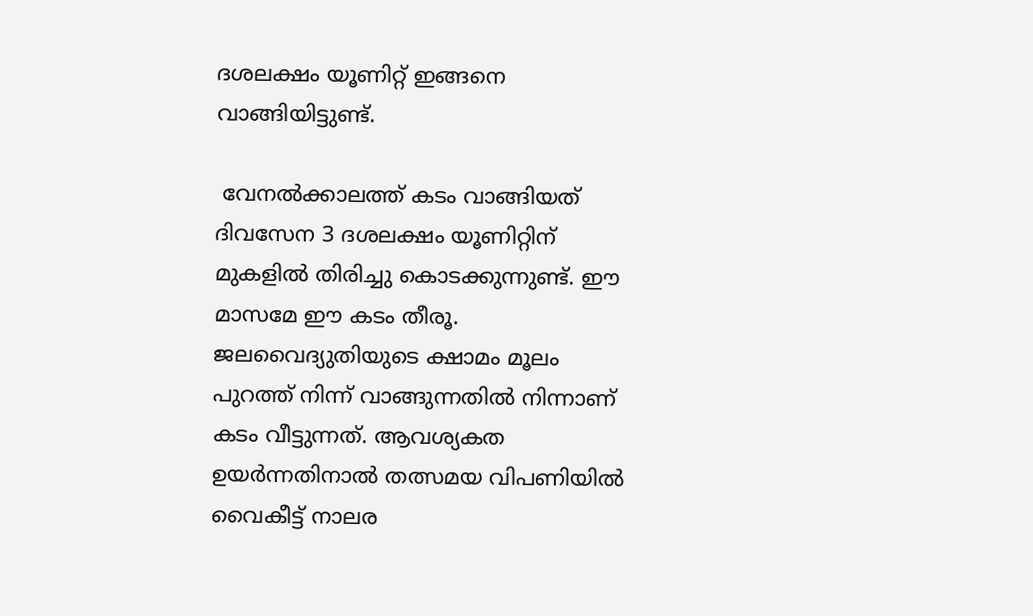ദശലക്ഷം യൂണിറ്റ് ഇങ്ങനെ വാങ്ങിയിട്ടുണ്ട്.

 വേനൽക്കാലത്ത് കടം വാങ്ങിയത് ദിവസേന 3 ദശലക്ഷം യൂണിറ്റിന് മുകളിൽ തിരിച്ചു കൊടക്കുന്നുണ്ട്. ഈ മാസമേ ഈ കടം തീരൂ. ജലവൈദ്യുതിയുടെ ക്ഷാമം മൂലം പുറത്ത് നിന്ന് വാങ്ങുന്നതിൽ നിന്നാണ് കടം വീട്ടുന്നത്. ആവശ്യകത ഉയര്‍ന്നതിനാൽ തത്സമയ വിപണിയിൽ വൈകീട്ട് നാലര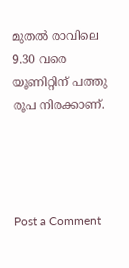മുതൽ രാവിലെ 9.30 വരെ യൂണിറ്റിന് പത്തു രൂപ നിരക്കാണ്.




Post a Comment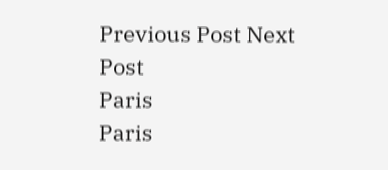Previous Post Next Post
Paris
Paris